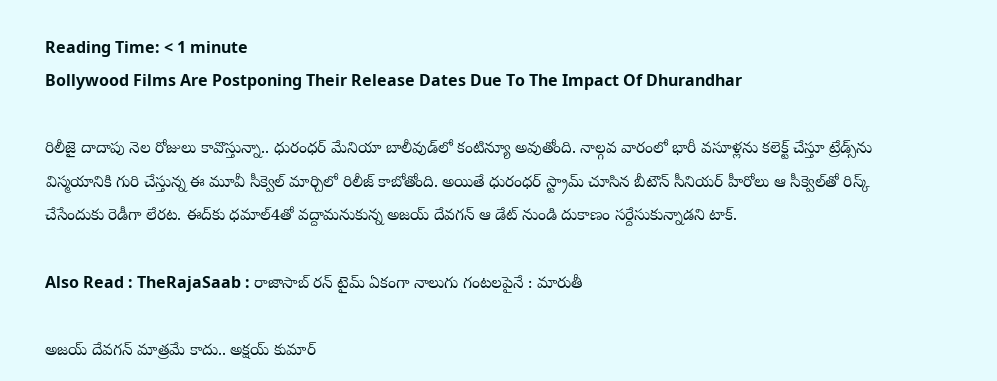Reading Time: < 1 minute
Bollywood Films Are Postponing Their Release Dates Due To The Impact Of Dhurandhar

రిలీజై దాదాపు నెల రోజులు కావొస్తున్నా.. ధురంధర్ మేనియా బాలీవుడ్‌లో కంటిన్యూ అవుతోంది. నాల్గవ వారంలో భారీ వసూళ్లను కలెక్ట్ చేస్తూ ట్రేడ్స్‌ను విస్మయానికి గురి చేస్తున్న ఈ మూవీ సీక్వెల్ మార్చిలో రిలీజ్ కాబోతోంది. అయితే ధురంధర్ స్ట్రామ్ చూసిన బీటౌన్ సీనియర్ హీరోలు ఆ సీక్వెల్‌తో రిస్క్ చేసేందుకు రెడీగా లేరట. ఈద్‌కు ధమాల్4తో వద్దామనుకున్న అజయ్ దేవగన్ ఆ డేట్ నుండి దుకాణం సర్దేసుకున్నాడని టాక్.

Also Read : TheRajaSaab : రాజాసాబ్ రన్ టైమ్ ఏకంగా నాలుగు గంటలపైనే : మారుతీ

అజయ్ దేవగన్ మాత్రమే కాదు.. అక్షయ్ కుమార్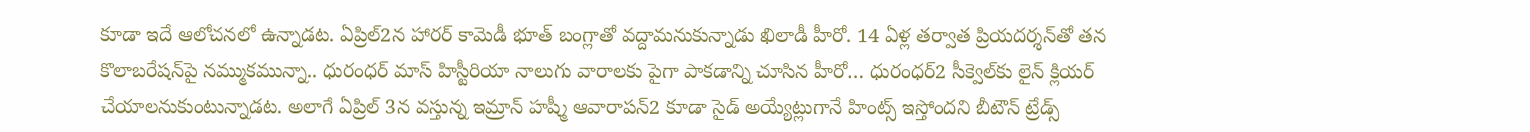కూడా ఇదే ఆలోచనలో ఉన్నాడట. ఏప్రిల్2న హారర్ కామెడీ భూత్ బంగ్లాతో వద్దామనుకున్నాడు ఖిలాడీ హీరో. 14 ఏళ్ల తర్వాత ప్రియదర్శన్‌తో తన కొలాబరేషన్‌పై నమ్ముకమున్నా.. ధురంధర్ మాస్ హిస్టీరియా నాలుగు వారాలకు పైగా పాకడాన్ని చూసిన హీరో… ధురంధర్2 సీక్వెల్‌కు లైన్ క్లియర్ చేయాలనుకుంటున్నాడట. అలాగే ఏప్రిల్ 3న వస్తున్న ఇమ్రాన్ హష్మీ ఆవారాపన్2 కూడా సైడ్ అయ్యేట్లుగానే హింట్స్ ఇస్తోందని బీటౌన్ ట్రేడ్స్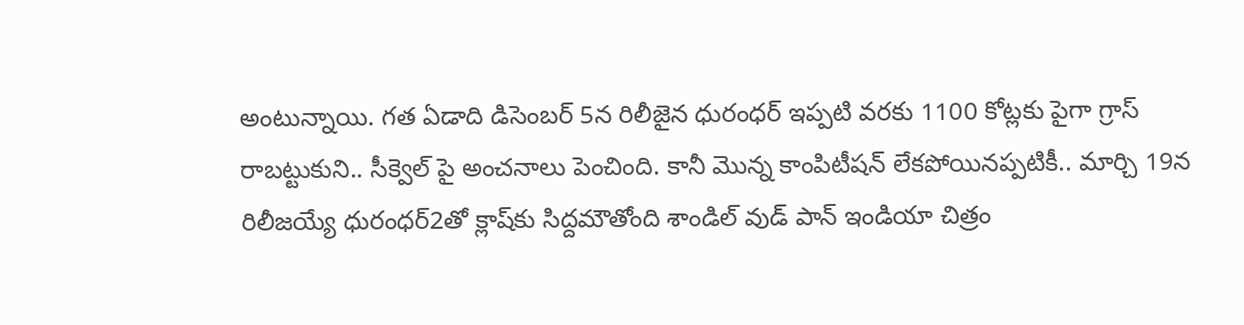అంటున్నాయి. గత ఏడాది డిసెంబర్ 5న రిలీజైన ధురంధర్ ఇప్పటి వరకు 1100 కోట్లకు పైగా గ్రాస్ రాబట్టుకుని.. సీక్వెల్ పై అంచనాలు పెంచింది. కానీ మొన్న కాంపిటీషన్ లేకపోయినప్పటికీ.. మార్చి 19న రిలీజయ్యే ధురంధర్2తో క్లాష్‌కు సిద్దమౌతోంది శాండిల్ వుడ్ పాన్ ఇండియా చిత్రం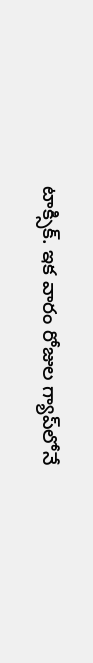టాక్సిక్. ఇక వారం రోజుల గ్యాప్‌లోనే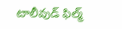టాలీవుడ్ ఫిల్మ్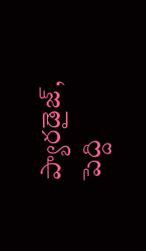ప్యారడైజ్, పెద్ది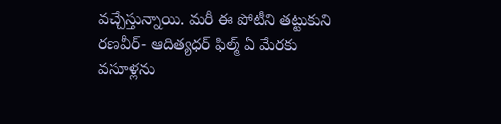వచ్చేస్తున్నాయి. మరీ ఈ పోటీని తట్టుకుని రణవీర్- ఆదిత్యధర్ ఫిల్మ్ ఏ మేరకు వసూళ్లను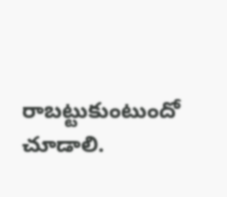రాబట్టుకుంటుందో చూడాలి.